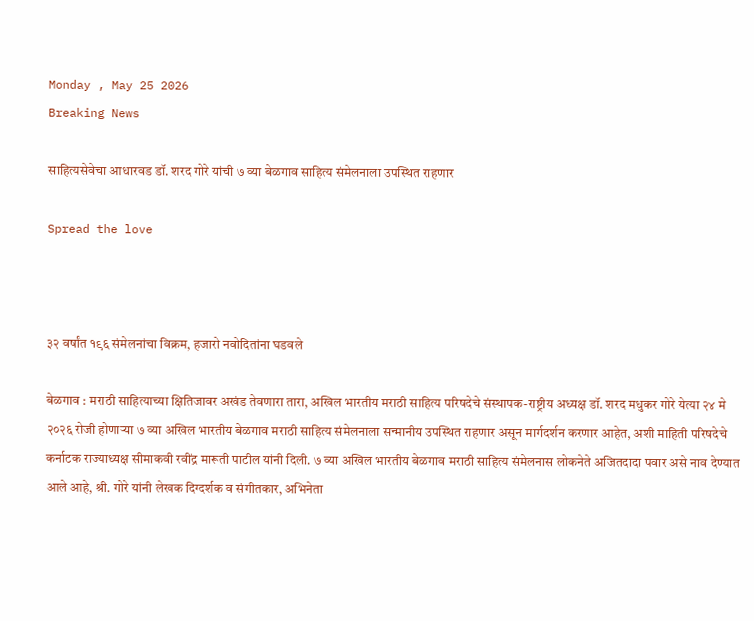Monday , May 25 2026
Breaking News

साहित्यसेवेचा आधारवड डॉ. शरद गोरे यांची ७ व्या बेळगाव साहित्य संमेलनाला उपस्थित राहणार

Spread the love



३२ वर्षांत १९६ संमेलनांचा विक्रम, हजारो नवोदितांना घडवले

बेळगाव : मराठी साहित्याच्या क्षितिजावर अखंड तेवणारा तारा, अखिल भारतीय मराठी साहित्य परिषदेचे संस्थापक-राष्ट्रीय अध्यक्ष डॉ. शरद मधुकर गोरे येत्या २४ मे २०२६ रोजी होणाऱ्या ७ व्या अखिल भारतीय बेळगाव मराठी साहित्य संमेलनाला सन्मानीय उपस्थित राहणार असून मार्गदर्शन करणार आहेत, अशी माहिती परिषदेचे कर्नाटक राज्याध्यक्ष सीमाकवी रवींद्र मारूती पाटील यांनी दिली. ७ व्या अखिल भारतीय बेळगाव मराठी साहित्य संमेलनास लोकनेते अजितदादा पवार असे नाव देण्यात आले आहे, श्री. गोरे यांनी लेखक दिग्दर्शक व संगीतकार, अभिनेता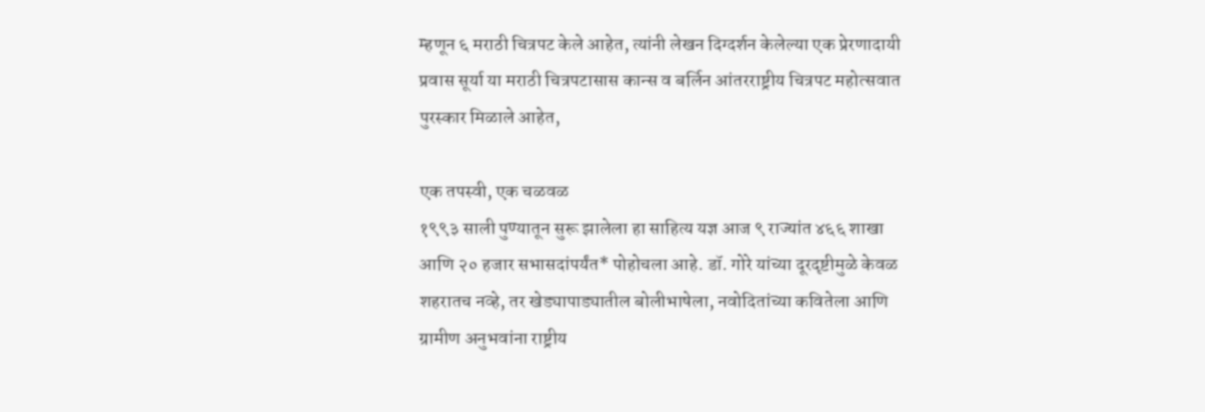म्हणून ६ मराठी चित्रपट केले आहेत, त्यांनी लेखन दिग्दर्शन केलेल्या एक प्रेरणादायी प्रवास सूर्या या मराठी चित्रपटासास कान्स व बर्लिन आंतरराष्ट्रीय चित्रपट महोत्सवात पुरस्कार मिळाले आहेत,

एक तपस्वी, एक चळवळ
१९९३ साली पुण्यातून सुरू झालेला हा साहित्य यज्ञ आज ९ राज्यांत ४६६ शाखा आणि २० हजार सभासदांपर्यंत* पोहोचला आहे. डॉ. गोरे यांच्या दूरदृष्टीमुळे केवळ शहरातच नव्हे, तर खेड्यापाड्यातील बोलीभाषेला, नवोदितांच्या कवितेला आणि ग्रामीण अनुभवांना राष्ट्रीय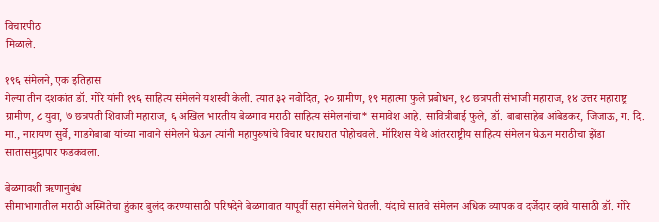विचारपीठ
मिळाले.

१९६ संमेलने, एक इतिहास
गेल्या तीन दशकांत डॉ. गोरे यांनी १९६ साहित्य संमेलने यशस्वी केली. त्यात ३२ नवोदित, २० ग्रामीण, १९ महात्मा फुले प्रबोधन, १८ छत्रपती संभाजी महाराज, १४ उत्तर महाराष्ट्र ग्रामीण, ८ युवा, ७ छत्रपती शिवाजी महाराज, ६ अखिल भारतीय बेळगाव मराठी साहित्य संमेलनांचा* समावेश आहे. सावित्रीबाई फुले, डॉ. बाबासाहेब आंबेडकर, जिजाऊ, ग. दि. मा., नारायण सुर्वे, गाडगेबाबा यांच्या नावाने संमेलने घेऊन त्यांनी महापुरुषांचे विचार घराघरात पोहोचवले. मॉरिशस येथे आंतरराष्ट्रीय साहित्य संमेलन घेऊन मराठीचा झेंडा सातासमुद्रापार फडकवला.

बेळगावशी ऋणानुबंध
सीमाभागातील मराठी अस्मितेचा हुंकार बुलंद करण्यासाठी परिषदेने बेळगावात यापूर्वी सहा संमेलने घेतली. यंदाचे सातवे संमेलन अधिक व्यापक व दर्जेदार व्हावे यासाठी डॉ. गोरे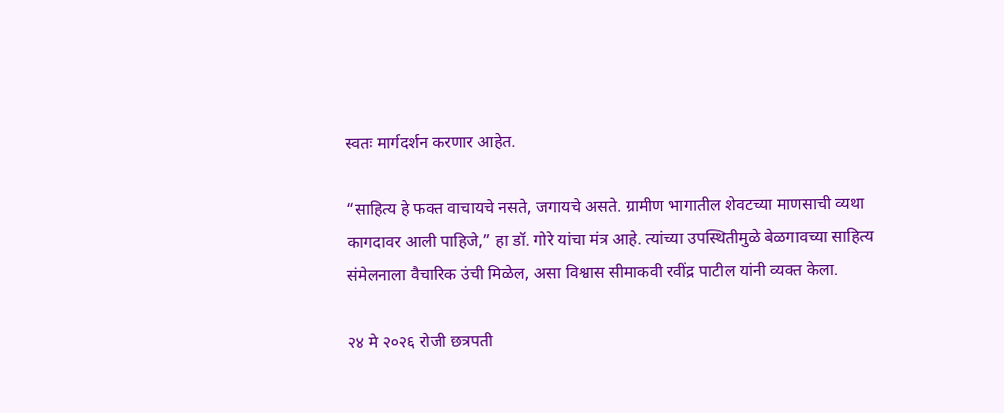स्वतः मार्गदर्शन करणार आहेत.

“साहित्य हे फक्त वाचायचे नसते, जगायचे असते. ग्रामीण भागातील शेवटच्या माणसाची व्यथा कागदावर आली पाहिजे,” हा डॉ. गोरे यांचा मंत्र आहे. त्यांच्या उपस्थितीमुळे बेळगावच्या साहित्य संमेलनाला वैचारिक उंची मिळेल, असा विश्वास सीमाकवी रवींद्र पाटील यांनी व्यक्त केला.

२४ मे २०२६ रोजी छत्रपती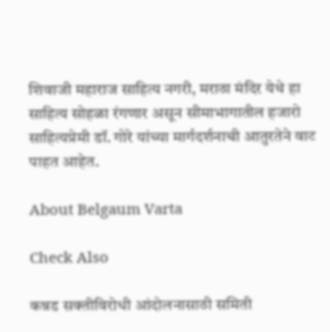शिवाजी महाराज साहित्य नगरी, मराठा मंदिर येथे हा साहित्य सोहळा रंगणार असून सीमाभागातील हजारो साहित्यप्रेमी डॉ. गोरे यांच्या मार्गदर्शनाची आतुरतेने वाट पाहत आहेत.

About Belgaum Varta

Check Also

कन्नड सक्तीविरोधी आंदोलनासाठी समिती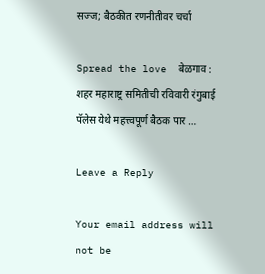सज्ज; बैठकीत रणनीतीवर चर्चा

Spread the love  बेळगाव : शहर महाराष्ट्र समितीची रविवारी रंगुबाई पॅलेस येथे महत्त्वपूर्ण बैठक पार …

Leave a Reply

Your email address will not be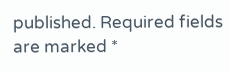published. Required fields are marked *